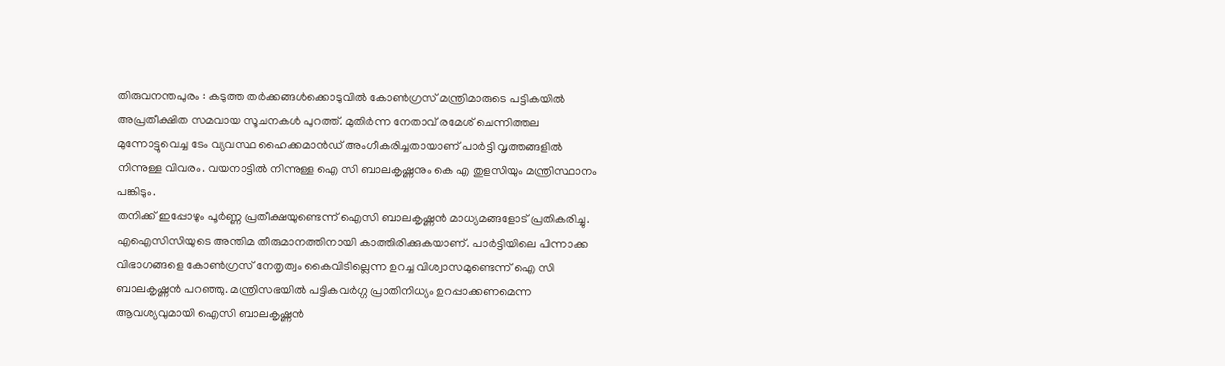തിരുവനന്തപുരം : കടുത്ത തർക്കങ്ങൾക്കൊടുവിൽ കോൺഗ്രസ് മന്ത്രിമാരുടെ പട്ടികയിൽ അപ്രതീക്ഷിത സമവായ സൂചനകൾ പുറത്ത്. മുതിർന്ന നേതാവ് രമേശ് ചെന്നിത്തല മുന്നോട്ടുവെച്ച ടേം വ്യവസ്ഥ ഹൈക്കമാൻഡ് അംഗീകരിച്ചതായാണ് പാർട്ടി വൃത്തങ്ങളിൽ നിന്നുള്ള വിവരം. വയനാട്ടിൽ നിന്നുള്ള ഐ സി ബാലകൃഷ്ണനും കെ എ തുളസിയും മന്ത്രിസ്ഥാനം പങ്കിടും.
തനിക്ക് ഇപ്പോഴും പൂർണ്ണ പ്രതീക്ഷയുണ്ടെന്ന് ഐസി ബാലകൃഷ്ണൻ മാധ്യമങ്ങളോട് പ്രതികരിച്ചു. എഐസിസിയുടെ അന്തിമ തീരുമാനത്തിനായി കാത്തിരിക്കുകയാണ്. പാർട്ടിയിലെ പിന്നാക്ക വിഭാഗങ്ങളെ കോൺഗ്രസ് നേതൃത്വം കൈവിടില്ലെന്ന ഉറച്ച വിശ്വാസമുണ്ടെന്ന് ഐ സി ബാലകൃഷ്ണൻ പറഞ്ഞു. മന്ത്രിസഭയിൽ പട്ടികവർഗ്ഗ പ്രാതിനിധ്യം ഉറപ്പാക്കണമെന്ന ആവശ്യവുമായി ഐസി ബാലകൃഷ്ണൻ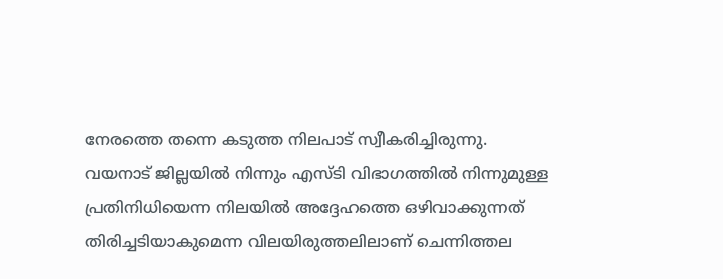നേരത്തെ തന്നെ കടുത്ത നിലപാട് സ്വീകരിച്ചിരുന്നു.
വയനാട് ജില്ലയിൽ നിന്നും എസ്ടി വിഭാഗത്തിൽ നിന്നുമുള്ള പ്രതിനിധിയെന്ന നിലയിൽ അദ്ദേഹത്തെ ഒഴിവാക്കുന്നത് തിരിച്ചടിയാകുമെന്ന വിലയിരുത്തലിലാണ് ചെന്നിത്തല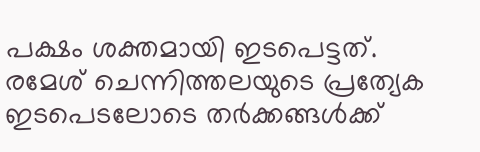പക്ഷം ശക്തമായി ഇടപെട്ടത്. രമേശ് ചെന്നിത്തലയുടെ പ്രത്യേക ഇടപെടലോടെ തർക്കങ്ങൾക്ക്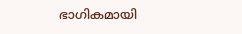ഭാഗികമായി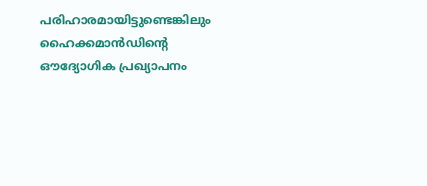പരിഹാരമായിട്ടുണ്ടെങ്കിലും ഹൈക്കമാൻഡിന്റെ ഔദ്യോഗിക പ്രഖ്യാപനം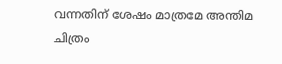വന്നതിന് ശേഷം മാത്രമേ അന്തിമ ചിത്രം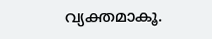വ്യക്തമാകൂ.